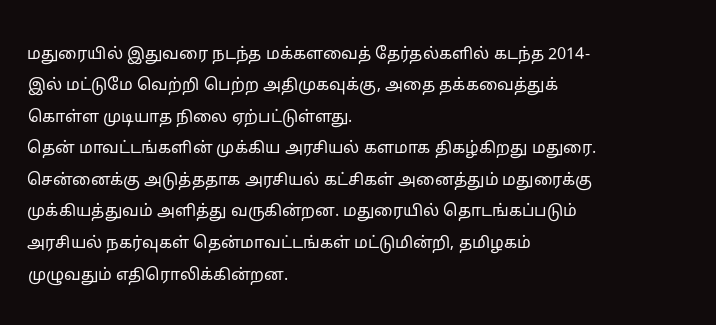மதுரையில் இதுவரை நடந்த மக்களவைத் தேர்தல்களில் கடந்த 2014-இல் மட்டுமே வெற்றி பெற்ற அதிமுகவுக்கு, அதை தக்கவைத்துக் கொள்ள முடியாத நிலை ஏற்பட்டுள்ளது.
தென் மாவட்டங்களின் முக்கிய அரசியல் களமாக திகழ்கிறது மதுரை. சென்னைக்கு அடுத்ததாக அரசியல் கட்சிகள் அனைத்தும் மதுரைக்கு முக்கியத்துவம் அளித்து வருகின்றன. மதுரையில் தொடங்கப்படும் அரசியல் நகர்வுகள் தென்மாவட்டங்கள் மட்டுமின்றி, தமிழகம் முழுவதும் எதிரொலிக்கின்றன.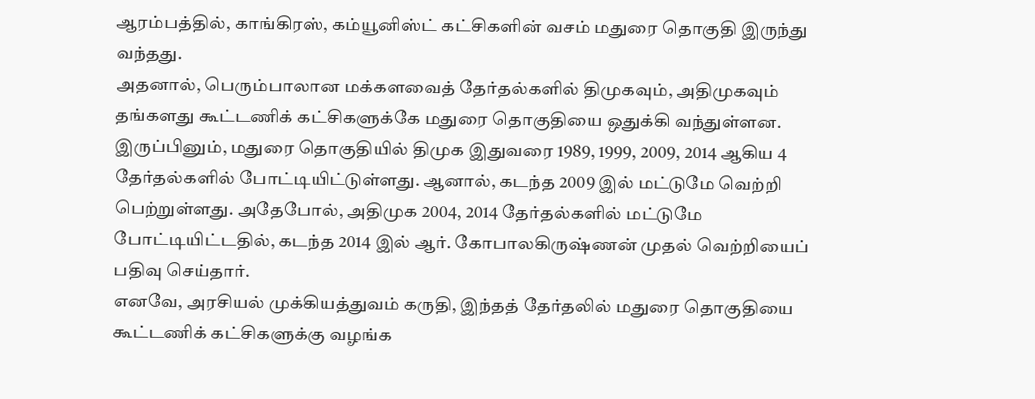ஆரம்பத்தில், காங்கிரஸ், கம்யூனிஸ்ட் கட்சிகளின் வசம் மதுரை தொகுதி இருந்து வந்தது.
அதனால், பெரும்பாலான மக்களவைத் தேர்தல்களில் திமுகவும், அதிமுகவும் தங்களது கூட்டணிக் கட்சிகளுக்கே மதுரை தொகுதியை ஒதுக்கி வந்துள்ளன. இருப்பினும், மதுரை தொகுதியில் திமுக இதுவரை 1989, 1999, 2009, 2014 ஆகிய 4 தேர்தல்களில் போட்டியிட்டுள்ளது. ஆனால், கடந்த 2009 இல் மட்டுமே வெற்றி பெற்றுள்ளது. அதேபோல், அதிமுக 2004, 2014 தேர்தல்களில் மட்டுமே போட்டியிட்டதில், கடந்த 2014 இல் ஆர். கோபாலகிருஷ்ணன் முதல் வெற்றியைப் பதிவு செய்தார்.
எனவே, அரசியல் முக்கியத்துவம் கருதி, இந்தத் தேர்தலில் மதுரை தொகுதியை கூட்டணிக் கட்சிகளுக்கு வழங்க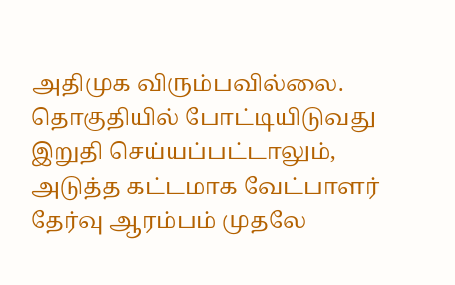அதிமுக விரும்பவில்லை. தொகுதியில் போட்டியிடுவது இறுதி செய்யப்பட்டாலும், அடுத்த கட்டமாக வேட்பாளர் தேர்வு ஆரம்பம் முதலே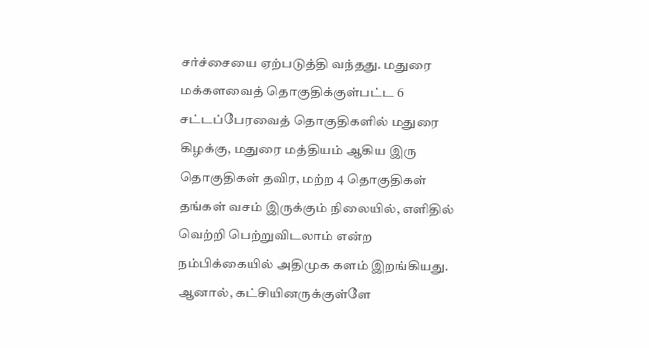சர்ச்சையை ஏற்படுத்தி வந்தது. மதுரை மக்களவைத் தொகுதிக்குள்பட்ட 6 சட்டப்பேரவைத் தொகுதிகளில் மதுரை கிழக்கு, மதுரை மத்தியம் ஆகிய இரு தொகுதிகள் தவிர, மற்ற 4 தொகுதிகள் தங்கள் வசம் இருக்கும் நிலையில், எளிதில் வெற்றி பெற்றுவிடலாம் என்ற நம்பிக்கையில் அதிமுக களம் இறங்கியது.
ஆனால், கட்சியினருக்குள்ளே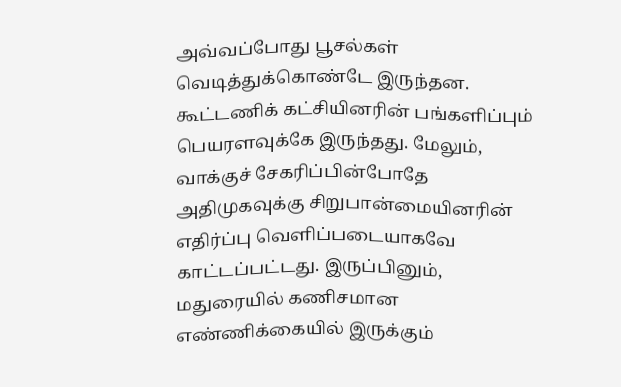அவ்வப்போது பூசல்கள் வெடித்துக்கொண்டே இருந்தன. கூட்டணிக் கட்சியினரின் பங்களிப்பும் பெயரளவுக்கே இருந்தது. மேலும், வாக்குச் சேகரிப்பின்போதே அதிமுகவுக்கு சிறுபான்மையினரின் எதிர்ப்பு வெளிப்படையாகவே காட்டப்பட்டது. இருப்பினும், மதுரையில் கணிசமான எண்ணிக்கையில் இருக்கும்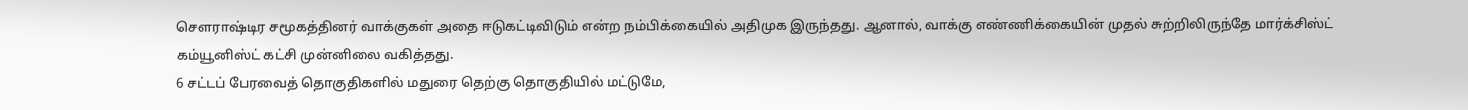செளராஷ்டிர சமூகத்தினர் வாக்குகள் அதை ஈடுகட்டிவிடும் என்ற நம்பிக்கையில் அதிமுக இருந்தது. ஆனால், வாக்கு எண்ணிக்கையின் முதல் சுற்றிலிருந்தே மார்க்சிஸ்ட் கம்யூனிஸ்ட் கட்சி முன்னிலை வகித்தது.
6 சட்டப் பேரவைத் தொகுதிகளில் மதுரை தெற்கு தொகுதியில் மட்டுமே,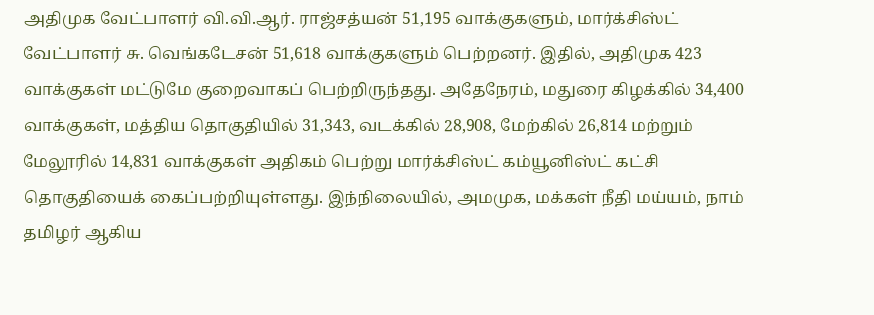அதிமுக வேட்பாளர் வி.வி.ஆர். ராஜ்சத்யன் 51,195 வாக்குகளும், மார்க்சிஸ்ட் வேட்பாளர் சு. வெங்கடேசன் 51,618 வாக்குகளும் பெற்றனர். இதில், அதிமுக 423 வாக்குகள் மட்டுமே குறைவாகப் பெற்றிருந்தது. அதேநேரம், மதுரை கிழக்கில் 34,400 வாக்குகள், மத்திய தொகுதியில் 31,343, வடக்கில் 28,908, மேற்கில் 26,814 மற்றும் மேலூரில் 14,831 வாக்குகள் அதிகம் பெற்று மார்க்சிஸ்ட் கம்யூனிஸ்ட் கட்சி தொகுதியைக் கைப்பற்றியுள்ளது. இந்நிலையில், அமமுக, மக்கள் நீதி மய்யம், நாம் தமிழர் ஆகிய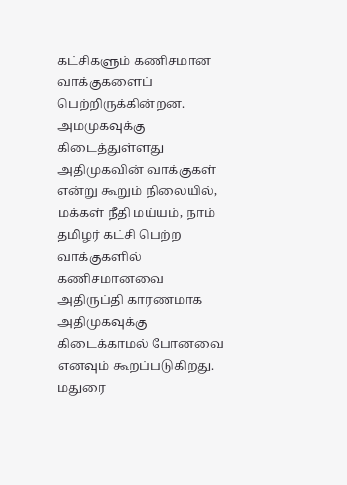கட்சிகளும் கணிசமான வாக்குகளைப் பெற்றிருக்கின்றன.
அமமுகவுக்கு கிடைத்துள்ளது அதிமுகவின் வாக்குகள் என்று கூறும் நிலையில், மக்கள் நீதி மய்யம், நாம் தமிழர் கட்சி பெற்ற வாக்குகளில் கணிசமானவை அதிருப்தி காரணமாக அதிமுகவுக்கு கிடைக்காமல் போனவை எனவும் கூறப்படுகிறது. மதுரை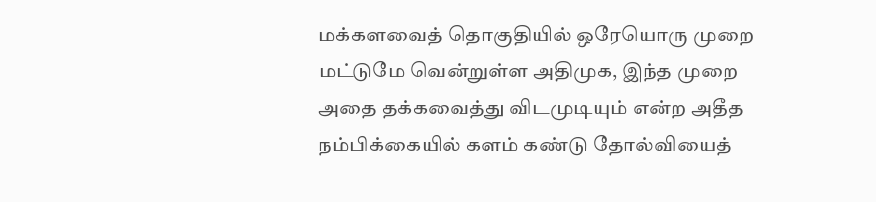மக்களவைத் தொகுதியில் ஒரேயொரு முறை மட்டுமே வென்றுள்ள அதிமுக, இந்த முறை அதை தக்கவைத்து விடமுடியும் என்ற அதீத நம்பிக்கையில் களம் கண்டு தோல்வியைத்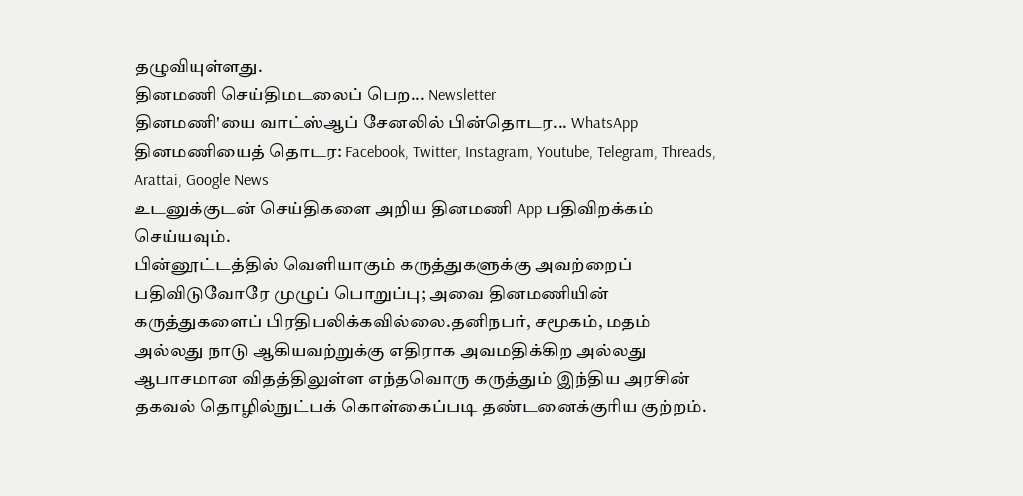தழுவியுள்ளது.
தினமணி செய்திமடலைப் பெற... Newsletter
தினமணி'யை வாட்ஸ்ஆப் சேனலில் பின்தொடர... WhatsApp
தினமணியைத் தொடர: Facebook, Twitter, Instagram, Youtube, Telegram, Threads, Arattai, Google News
உடனுக்குடன் செய்திகளை அறிய தினமணி App பதிவிறக்கம் செய்யவும்.
பின்னூட்டத்தில் வெளியாகும் கருத்துகளுக்கு அவற்றைப் பதிவிடுவோரே முழுப் பொறுப்பு; அவை தினமணியின் கருத்துகளைப் பிரதிபலிக்கவில்லை.தனிநபர், சமூகம், மதம் அல்லது நாடு ஆகியவற்றுக்கு எதிராக அவமதிக்கிற அல்லது ஆபாசமான விதத்திலுள்ள எந்தவொரு கருத்தும் இந்திய அரசின் தகவல் தொழில்நுட்பக் கொள்கைப்படி தண்டனைக்குரிய குற்றம்.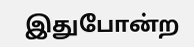இதுபோன்ற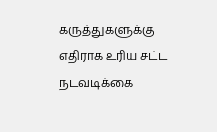கருத்துகளுக்கு எதிராக உரிய சட்ட நடவடிக்கை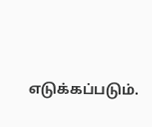எடுக்கப்படும்.